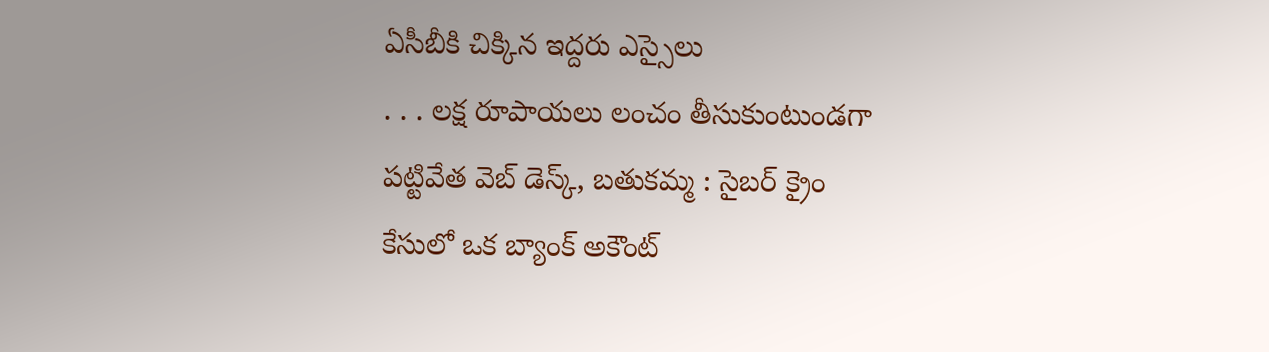ఏసీబీకి చిక్కిన ఇద్దరు ఎస్సైలు
. . . లక్ష రూపాయలు లంచం తీసుకుంటుండగా పట్టివేత వెబ్ డెస్క్, బతుకమ్మ : సైబర్ క్రైం కేసులో ఒక బ్యాంక్ అకౌంట్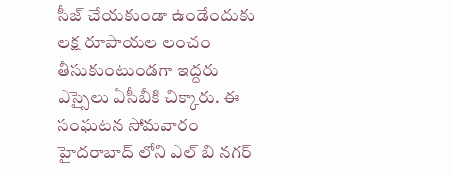సీజ్ చేయకుండా ఉండేందుకు లక్ష రూపాయల లంచం తీసుకుంటుండగా ఇద్దరు ఎస్సైలు ఏసీబీకి చిక్కారు. ఈ సంఘటన సోమవారం హైదరాబాద్ లోని ఎల్ బి నగర్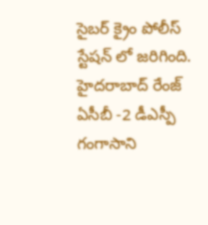సైబర్ క్రైం పోలీస్ స్టేషన్ లో జరిగింది. హైదరాబాద్ రేంజ్ ఏసీబీ -2 డీఎస్పీ గంగాసాని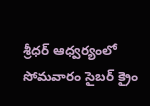శ్రీధర్ ఆధ్వర్యంలో సోమవారం సైబర్ క్రైం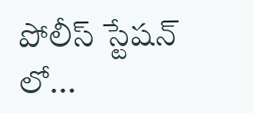పోలీస్ స్టేషన్ లో...